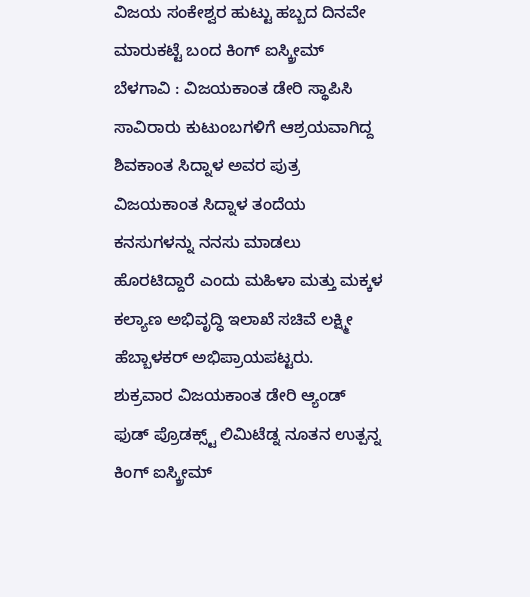ವಿಜಯ ಸಂಕೇಶ್ವರ ಹುಟ್ಟು ಹಬ್ಬದ ದಿನವೇ ಮಾರುಕಟ್ಟೆ ಬಂದ ಕಿಂಗ್ ಐಸ್ಕ್ರೀಮ್
ಬೆಳಗಾವಿ : ವಿಜಯಕಾಂತ ಡೇರಿ ಸ್ಥಾಪಿಸಿ ಸಾವಿರಾರು ಕುಟುಂಬಗಳಿಗೆ ಆಶ್ರಯವಾಗಿದ್ದ ಶಿವಕಾಂತ ಸಿದ್ನಾಳ ಅವರ ಪುತ್ರ ವಿಜಯಕಾಂತ ಸಿದ್ನಾಳ ತಂದೆಯ ಕನಸುಗಳನ್ನು ನನಸು ಮಾಡಲು ಹೊರಟಿದ್ದಾರೆ ಎಂದು ಮಹಿಳಾ ಮತ್ತು ಮಕ್ಕಳ ಕಲ್ಯಾಣ ಅಭಿವೃದ್ಧಿ ಇಲಾಖೆ ಸಚಿವೆ ಲಕ್ಷ್ಮೀ ಹೆಬ್ಬಾಳಕರ್ ಅಭಿಪ್ರಾಯಪಟ್ಟರು.
ಶುಕ್ರವಾರ ವಿಜಯಕಾಂತ ಡೇರಿ ಆ್ಯಂಡ್ ಫುಡ್ ಪ್ರೊಡಕ್ಸ್ಟ್ ಲಿಮಿಟೆಡ್ನ ನೂತನ ಉತ್ಪನ್ನ ಕಿಂಗ್ ಐಸ್ಕ್ರೀಮ್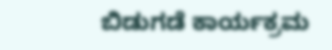ಬಿಡುಗಡೆ ಕಾರ್ಯಕ್ರಮ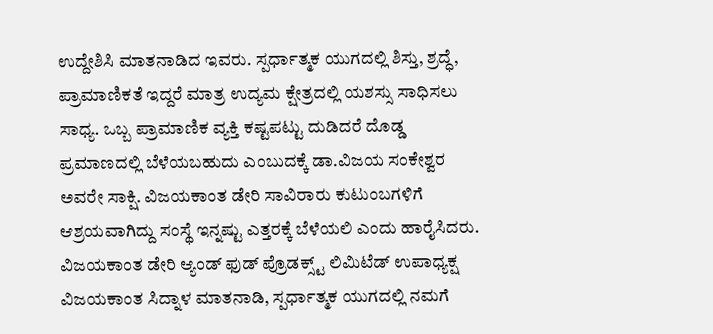ಉದ್ದೇಶಿಸಿ ಮಾತನಾಡಿದ ಇವರು. ಸ್ಪರ್ಧಾತ್ಮಕ ಯುಗದಲ್ಲಿ ಶಿಸ್ತು, ಶ್ರದ್ಧೆ, ಪ್ರಾಮಾಣಿಕತೆ ಇದ್ದರೆ ಮಾತ್ರ ಉದ್ಯಮ ಕ್ಷೇತ್ರದಲ್ಲಿ ಯಶಸ್ಸು ಸಾಧಿಸಲು ಸಾಧ್ಯ. ಒಬ್ಬ ಪ್ರಾಮಾಣಿಕ ವ್ಯಕ್ತಿ ಕಷ್ಟಪಟ್ಟು ದುಡಿದರೆ ದೊಡ್ಡ ಪ್ರಮಾಣದಲ್ಲಿ ಬೆಳೆಯಬಹುದು ಎಂಬುದಕ್ಕೆ ಡಾ.ವಿಜಯ ಸಂಕೇಶ್ವರ ಅವರೇ ಸಾಕ್ಷಿ. ವಿಜಯಕಾಂತ ಡೇರಿ ಸಾವಿರಾರು ಕುಟುಂಬಗಳಿಗೆ ಆಶ್ರಯವಾಗಿದ್ದು ಸಂಸ್ಥೆ ಇನ್ನಷ್ಟು ಎತ್ತರಕ್ಕೆ ಬೆಳೆಯಲಿ ಎಂದು ಹಾರೈಸಿದರು.
ವಿಜಯಕಾಂತ ಡೇರಿ ಆ್ಯಂಡ್ ಫುಡ್ ಪ್ರೊಡಕ್ಸ್ಟ್ ಲಿಮಿಟೆಡ್ ಉಪಾಧ್ಯಕ್ಷ ವಿಜಯಕಾಂತ ಸಿದ್ನಾಳ ಮಾತನಾಡಿ, ಸ್ಪರ್ಧಾತ್ಮಕ ಯುಗದಲ್ಲಿ ನಮಗೆ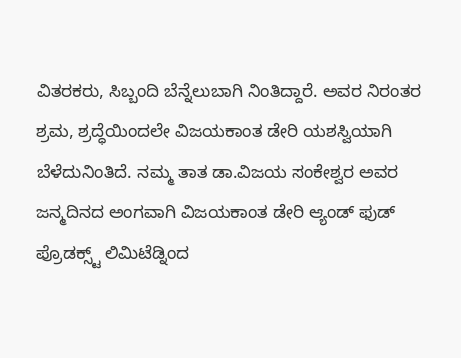ವಿತರಕರು, ಸಿಬ್ಬಂದಿ ಬೆನ್ನೆಲುಬಾಗಿ ನಿಂತಿದ್ದಾರೆ. ಅವರ ನಿರಂತರ ಶ್ರಮ, ಶ್ರದ್ಧೆಯಿಂದಲೇ ವಿಜಯಕಾಂತ ಡೇರಿ ಯಶಸ್ವಿಯಾಗಿ ಬೆಳೆದುನಿಂತಿದೆ. ನಮ್ಮ ತಾತ ಡಾ.ವಿಜಯ ಸಂಕೇಶ್ವರ ಅವರ ಜನ್ಮದಿನದ ಅಂಗವಾಗಿ ವಿಜಯಕಾಂತ ಡೇರಿ ಆ್ಯಂಡ್ ಫುಡ್ ಪ್ರೊಡಕ್ಸ್ಟ್ ಲಿಮಿಟೆಡ್ನಿಂದ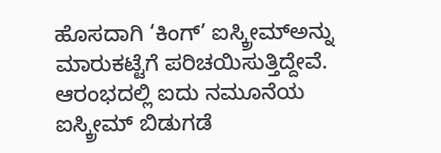ಹೊಸದಾಗಿ ‘ಕಿಂಗ್’ ಐಸ್ಕ್ರೀಮ್ಅನ್ನು ಮಾರುಕಟ್ಟೆಗೆ ಪರಿಚಯಿಸುತ್ತಿದ್ದೇವೆ.
ಆರಂಭದಲ್ಲಿ ಐದು ನಮೂನೆಯ ಐಸ್ಕ್ರೀಮ್ ಬಿಡುಗಡೆ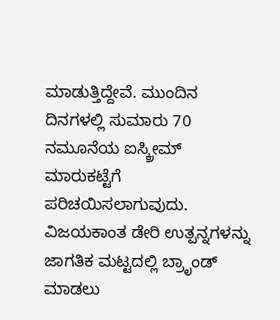ಮಾಡುತ್ತಿದ್ದೇವೆ. ಮುಂದಿನ ದಿನಗಳಲ್ಲಿ ಸುಮಾರು 70 ನಮೂನೆಯ ಐಸ್ಕ್ರೀಮ್ ಮಾರುಕಟ್ಟೆಗೆ ಪರಿಚಯಿಸಲಾಗುವುದು. ವಿಜಯಕಾಂತ ಡೇರಿ ಉತ್ಪನ್ನಗಳನ್ನು ಜಾಗತಿಕ ಮಟ್ಟದಲ್ಲಿ ಬ್ರಾೃಂಡ್ ಮಾಡಲು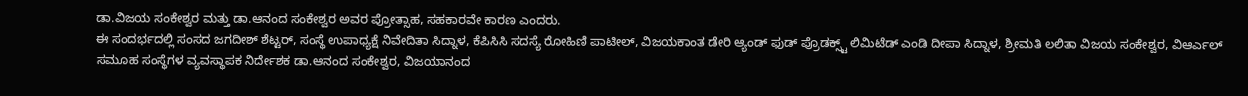ಡಾ.ವಿಜಯ ಸಂಕೇಶ್ವರ ಮತ್ತು ಡಾ.ಆನಂದ ಸಂಕೇಶ್ವರ ಅವರ ಪ್ರೋತ್ಸಾಹ, ಸಹಕಾರವೇ ಕಾರಣ ಎಂದರು.
ಈ ಸಂದರ್ಭದಲ್ಲಿ ಸಂಸದ ಜಗದೀಶ್ ಶೆಟ್ಟರ್, ಸಂಸ್ಥೆ ಉಪಾಧ್ಯಕ್ಷೆ ನಿವೇದಿತಾ ಸಿದ್ನಾಳ, ಕೆಪಿಸಿಸಿ ಸದಸ್ಯೆ ರೋಹಿಣಿ ಪಾಟೀಲ್, ವಿಜಯಕಾಂತ ಡೇರಿ ಆ್ಯಂಡ್ ಫುಡ್ ಪ್ರೊಡಕ್ಸ್ಟ್ ಲಿಮಿಟೆಡ್ ಎಂಡಿ ದೀಪಾ ಸಿದ್ನಾಳ, ಶ್ರೀಮತಿ ಲಲಿತಾ ವಿಜಯ ಸಂಕೇಶ್ವರ, ವಿಆರ್ಎಲ್ ಸಮೂಹ ಸಂಸ್ಥೆಗಳ ವ್ಯವಸ್ಥಾಪಕ ನಿರ್ದೇಶಕ ಡಾ.ಆನಂದ ಸಂಕೇಶ್ವರ, ವಿಜಯಾನಂದ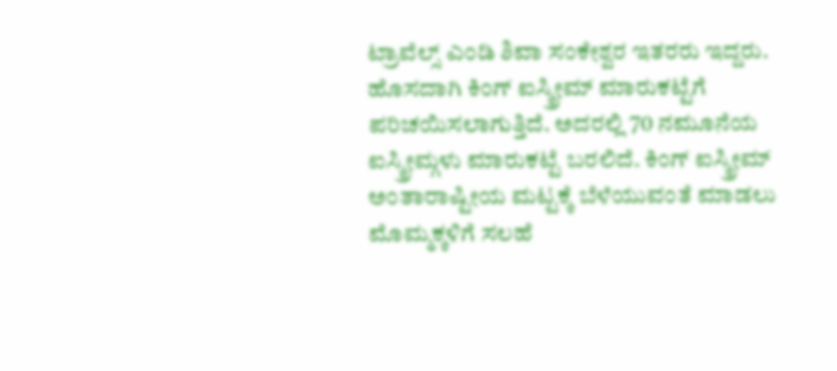ಟ್ರಾವೆಲ್ಸ್ ಎಂಡಿ ಶಿವಾ ಸಂಕೇಶ್ವರ ಇತರರು ಇದ್ದರು.
ಹೊಸದಾಗಿ ಕಿಂಗ್ ಐಸ್ಕ್ರೀಮ್ ಮಾರುಕಟ್ಟೆಗೆ ಪರಿಚಯಿಸಲಾಗುತ್ತಿದೆ. ಅದರಲ್ಲಿ 70 ನಮೂನೆಯ ಐಸ್ಕ್ರೀಮ್ಗಳು ಮಾರುಕಟ್ಟೆ ಬರಲಿದೆ. ಕಿಂಗ್ ಐಸ್ಕ್ರೀಮ್ ಅಂತಾರಾಷ್ಟೀಯ ಮಟ್ಟಕ್ಕೆ ಬೆಳೆಯುವಂತೆ ಮಾಡಲು ಮೊಮ್ಮಕ್ಕಳಿಗೆ ಸಲಹೆ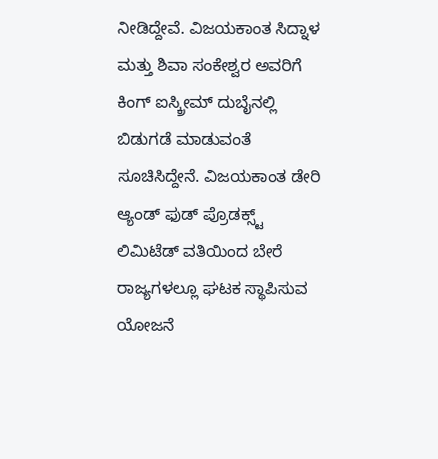ನೀಡಿದ್ದೇವೆ. ವಿಜಯಕಾಂತ ಸಿದ್ನಾಳ ಮತ್ತು ಶಿವಾ ಸಂಕೇಶ್ವರ ಅವರಿಗೆ ಕಿಂಗ್ ಐಸ್ಕ್ರೀಮ್ ದುಬೈನಲ್ಲಿ ಬಿಡುಗಡೆ ಮಾಡುವಂತೆ ಸೂಚಿಸಿದ್ದೇನೆ. ವಿಜಯಕಾಂತ ಡೇರಿ ಆ್ಯಂಡ್ ಫುಡ್ ಪ್ರೊಡಕ್ಸ್ಟ್ ಲಿಮಿಟೆಡ್ ವತಿಯಿಂದ ಬೇರೆ ರಾಜ್ಯಗಳಲ್ಲೂ ಘಟಕ ಸ್ಥಾಪಿಸುವ ಯೋಜನೆ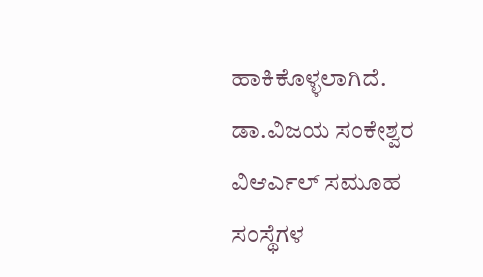ಹಾಕಿಕೊಳ್ಳಲಾಗಿದೆ.
ಡಾ.ವಿಜಯ ಸಂಕೇಶ್ವರ
ವಿಆರ್ಎಲ್ ಸಮೂಹ ಸಂಸ್ಥೆಗಳ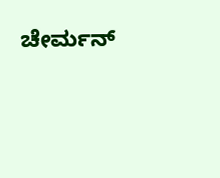ಚೇರ್ಮನ್